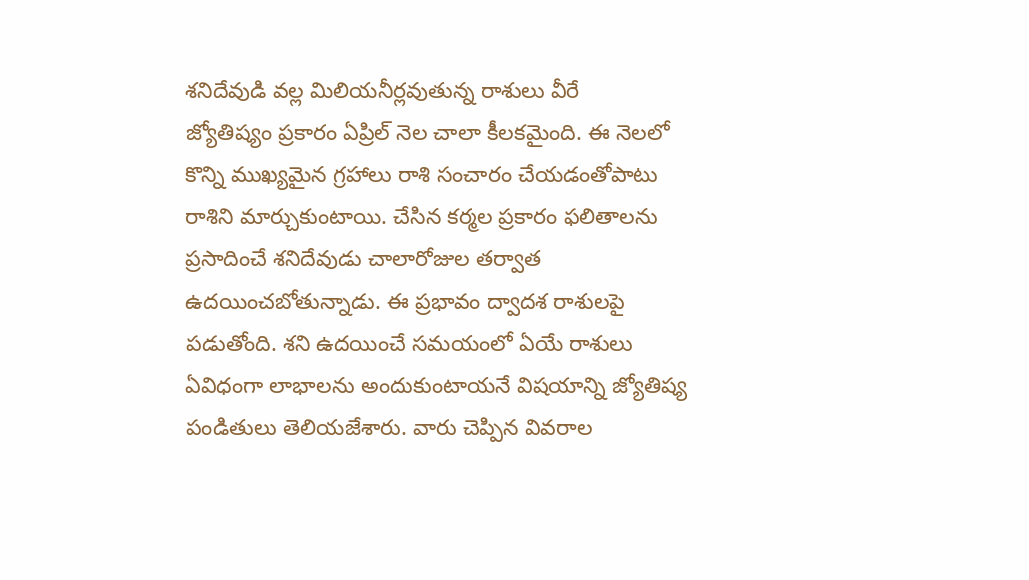శనిదేవుడి వల్ల మిలియనీర్లవుతున్న రాశులు వీరే
జ్యోతిష్యం ప్రకారం ఏప్రిల్ నెల చాలా కీలకమైంది. ఈ నెలలో కొన్ని ముఖ్యమైన గ్రహాలు రాశి సంచారం చేయడంతోపాటు రాశిని మార్చుకుంటాయి. చేసిన కర్మల ప్రకారం ఫలితాలను ప్రసాదించే శనిదేవుడు చాలారోజుల తర్వాత ఉదయించబోతున్నాడు. ఈ ప్రభావం ద్వాదశ రాశులపై పడుతోంది. శని ఉదయించే సమయంలో ఏయే రాశులు ఏవిధంగా లాభాలను అందుకుంటాయనే విషయాన్ని జ్యోతిష్య పండితులు తెలియజేశారు. వారు చెప్పిన వివరాల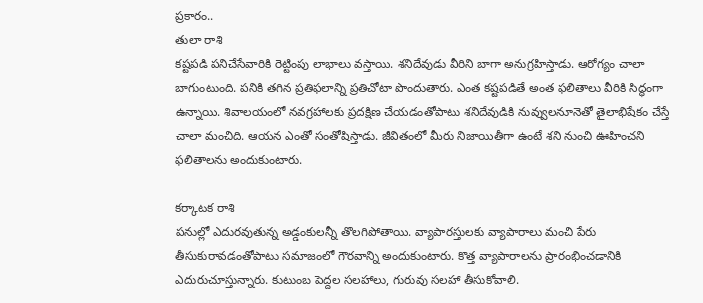ప్రకారం..
తులా రాశి
కష్టపడి పనిచేసేవారికి రెట్టింపు లాభాలు వస్తాయి. శనిదేవుడు వీరిని బాగా అనుగ్రహిస్తాడు. ఆరోగ్యం చాలా బాగుంటుంది. పనికి తగిన ప్రతిఫలాన్ని ప్రతిచోటా పొందుతారు. ఎంత కష్టపడితే అంత ఫలితాలు వీరికి సిద్ధంగా ఉన్నాయి. శివాలయంలో నవగ్రహాలకు ప్రదక్షిణ చేయడంతోపాటు శనిదేవుడికి నువ్వులనూనెతో తైలాభిషేకం చేస్తే చాలా మంచిది. ఆయన ఎంతో సంతోషిస్తాడు. జీవితంలో మీరు నిజాయితీగా ఉంటే శని నుంచి ఊహించని ఫలితాలను అందుకుంటారు.

కర్కాటక రాశి
పనుల్లో ఎదురవుతున్న అడ్డంకులన్నీ తొలగిపోతాయి. వ్యాపారస్తులకు వ్యాపారాలు మంచి పేరు తీసుకురావడంతోపాటు సమాజంలో గౌరవాన్ని అందుకుంటారు. కొత్త వ్యాపారాలను ప్రారంభించడానికి ఎదురుచూస్తున్నారు. కుటుంబ పెద్దల సలహాలు, గురువు సలహా తీసుకోవాలి.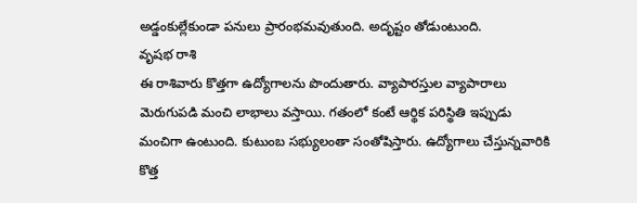అడ్డంకుల్లేకుండా పనులు ప్రారంభమవుతుంది. అదృష్టం తోడుంటుంది.
వృషభ రాశి
ఈ రాశివారు కొత్తగా ఉద్యోగాలను పొందుతారు. వ్యాపారస్తుల వ్యాపారాలు మెరుగుపడి మంచి లాభాలు వస్తాయి. గతంలో కంటే ఆర్థిక పరిస్థితి ఇప్పుడు మంచిగా ఉంటుంది. కుటుంబ సభ్యులంతా సంతోషిస్తారు. ఉద్యోగాలు చేస్తున్నవారికి కొత్త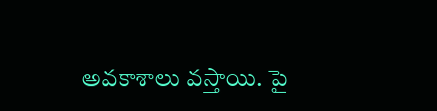అవకాశాలు వస్తాయి. పై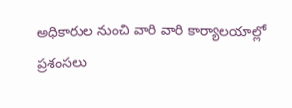అధికారుల నుంచి వారి వారి కార్యాలయాల్లో ప్రశంసలు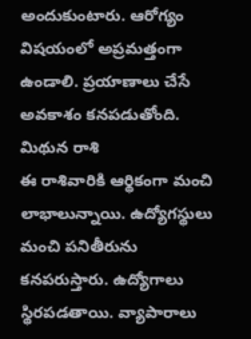అందుకుంటారు. ఆరోగ్యం విషయంలో అప్రమత్తంగా ఉండాలి. ప్రయాణాలు చేసే అవకాశం కనపడుతోంది.
మిథున రాశి
ఈ రాశివారికి ఆర్థికంగా మంచి లాభాలున్నాయి. ఉద్యోగస్థులు మంచి పనితీరును కనపరుస్తారు. ఉద్యోగాలు స్థిరపడతాయి. వ్యాపారాలు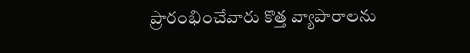ప్రారంభించేవారు కొత్త వ్యాపారాలను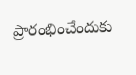ప్రారంభించేందుకు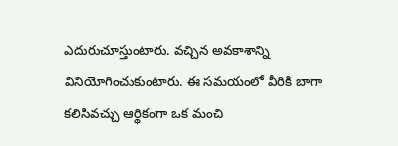ఎదురుచూస్తుంటారు. వచ్చిన అవకాశాన్ని వినియోగించుకుంటారు. ఈ సమయంలో వీరికి బాగా కలిసివచ్చు ఆర్థికంగా ఒక మంచి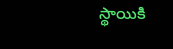స్థాయికి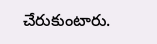చేరుకుంటారు.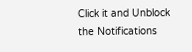Click it and Unblock the Notifications